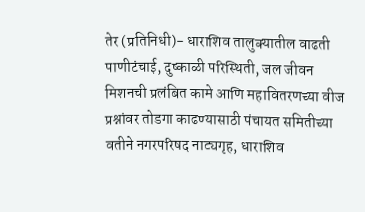तेर (प्रतिनिधी)- धाराशिव तालुक्यातील वाढती पाणीटंचाई, दुष्काळी परिस्थिती, जल जीवन मिशनची प्रलंबित कामे आणि महावितरणच्या वीज प्रश्नांवर तोडगा काढण्यासाठी पंचायत समितीच्या वतीने नगरपरिषद नाट्यगृह, धाराशिव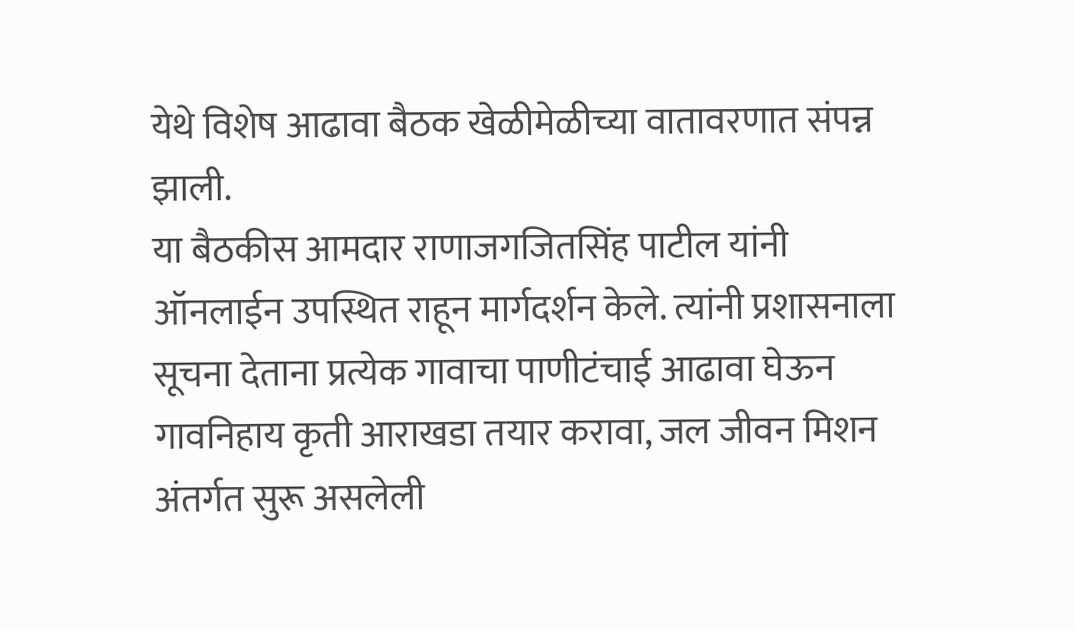येथे विशेष आढावा बैठक खेळीमेळीच्या वातावरणात संपन्न झाली.
या बैठकीस आमदार राणाजगजितसिंह पाटील यांनी ऑनलाईन उपस्थित राहून मार्गदर्शन केले. त्यांनी प्रशासनाला सूचना देताना प्रत्येक गावाचा पाणीटंचाई आढावा घेऊन गावनिहाय कृती आराखडा तयार करावा, जल जीवन मिशन अंतर्गत सुरू असलेली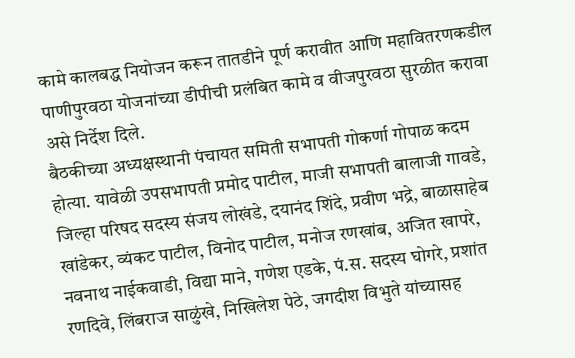कामे कालबद्ध नियोजन करून तातडीने पूर्ण करावीत आणि महावितरणकडील पाणीपुरवठा योजनांच्या डीपीची प्रलंबित कामे व वीजपुरवठा सुरळीत करावा असे निर्देश दिले.
बैठकीच्या अध्यक्षस्थानी पंचायत समिती सभापती गोकर्णा गोपाळ कदम होत्या. यावेळी उपसभापती प्रमोद पाटील, माजी सभापती बालाजी गावडे, जिल्हा परिषद सदस्य संजय लोखंडे, दयानंद शिंदे, प्रवीण भद्रे, बाळासाहेब खांडेकर, व्यंकट पाटील, विनोद पाटील, मनोज रणखांब, अजित खापरे, नवनाथ नाईकवाडी, विद्या माने, गणेश एडके, पं.स. सदस्य घोगरे, प्रशांत रणदिवे, लिंबराज साळुंखे, निखिलेश पेठे, जगदीश विभुते यांच्यासह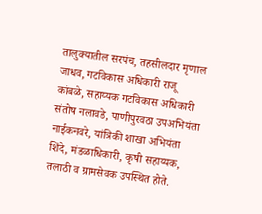तालुक्यातील सरपंच, तहसीलदार मृणाल जाधव, गटविकास अधिकारी राजू कांबळे, सहाय्यक गटविकास अधिकारी संतोष नलावडे, पाणीपुरवठा उपअभियंता नाईकनवरे, यांत्रिकी शाखा अभियंता शिंदे, मंडळाधिकारी, कृषी सहाय्यक, तलाठी व ग्रामसेवक उपस्थित होते.